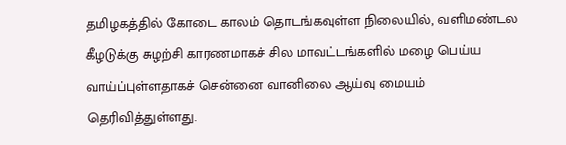தமிழகத்தில் கோடை காலம் தொடங்கவுள்ள நிலையில், வளிமண்டல கீழடுக்கு சுழற்சி காரணமாகச் சில மாவட்டங்களில் மழை பெய்ய வாய்ப்புள்ளதாகச் சென்னை வானிலை ஆய்வு மையம் தெரிவித்துள்ளது.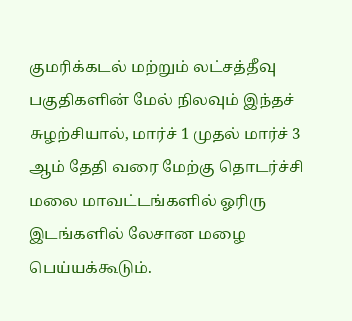குமரிக்கடல் மற்றும் லட்சத்தீவு பகுதிகளின் மேல் நிலவும் இந்தச் சுழற்சியால், மார்ச் 1 முதல் மார்ச் 3 ஆம் தேதி வரை மேற்கு தொடர்ச்சி மலை மாவட்டங்களில் ஓரிரு இடங்களில் லேசான மழை பெய்யக்கூடும்.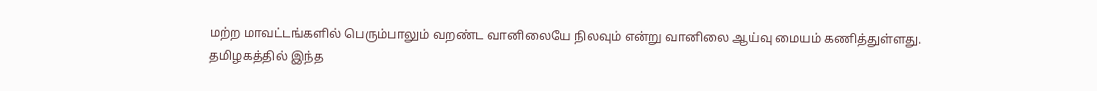மற்ற மாவட்டங்களில் பெரும்பாலும் வறண்ட வானிலையே நிலவும் என்று வானிலை ஆய்வு மையம் கணித்துள்ளது.
தமிழகத்தில் இந்த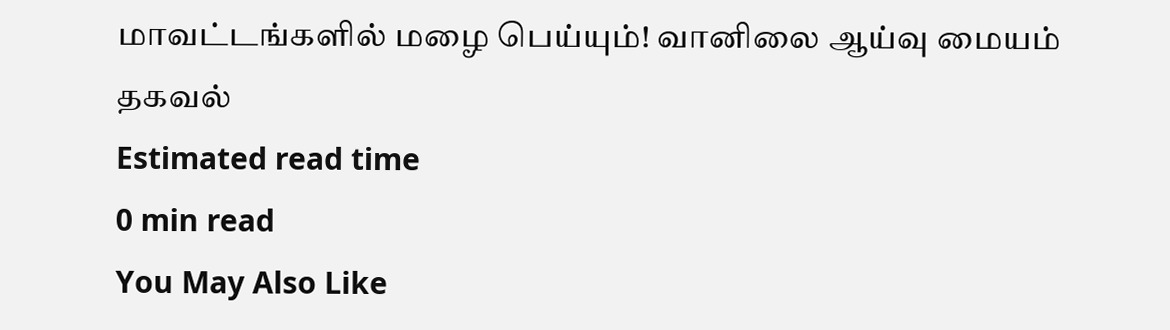மாவட்டங்களில் மழை பெய்யும்! வானிலை ஆய்வு மையம் தகவல்
Estimated read time
0 min read
You May Also Like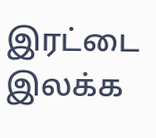இரட்டை இலக்க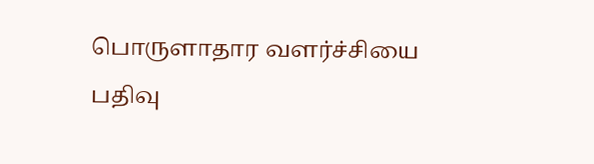பொருளாதார வளர்ச்சியை பதிவு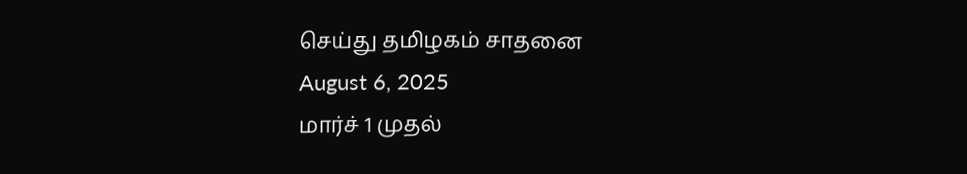செய்து தமிழகம் சாதனை
August 6, 2025
மார்ச் 1 முதல்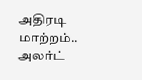அதிரடி மாற்றம்.. அலர்ட்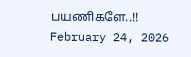பயணிகளே..!!
February 24, 2026